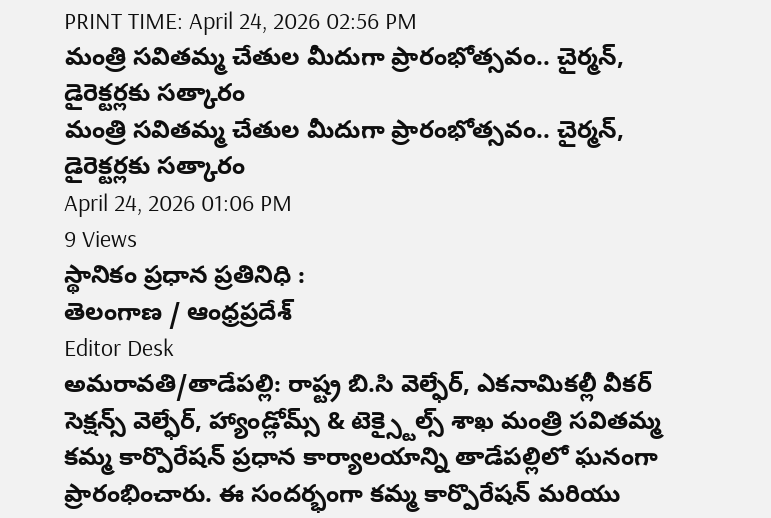PRINT TIME: April 24, 2026 02:56 PM
మంత్రి సవితమ్మ చేతుల మీదుగా ప్రారంభోత్సవం.. చైర్మన్, డైరెక్టర్లకు సత్కారం
మంత్రి సవితమ్మ చేతుల మీదుగా ప్రారంభోత్సవం.. చైర్మన్, డైరెక్టర్లకు సత్కారం
April 24, 2026 01:06 PM
9 Views
స్థానికం ప్రధాన ప్రతినిధి :
తెలంగాణ / ఆంధ్రప్రదేశ్
Editor Desk
అమరావతి/తాడేపల్లి: రాష్ట్ర బి.సి వెల్ఫేర్, ఎకనామికల్లీ వీకర్ సెక్షన్స్ వెల్ఫేర్, హ్యాండ్లోమ్స్ & టెక్స్టైల్స్ శాఖ మంత్రి సవితమ్మ కమ్మ కార్పొరేషన్ ప్రధాన కార్యాలయాన్ని తాడేపల్లిలో ఘనంగా ప్రారంభించారు. ఈ సందర్భంగా కమ్మ కార్పొరేషన్ మరియు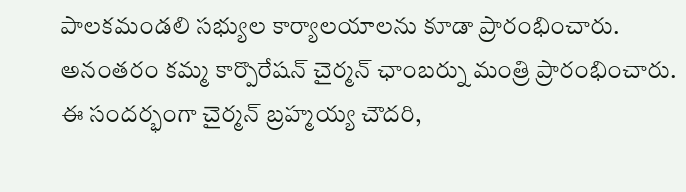పాలకమండలి సభ్యుల కార్యాలయాలను కూడా ప్రారంభించారు.
అనంతరం కమ్మ కార్పొరేషన్ చైర్మన్ ఛాంబర్ను మంత్రి ప్రారంభించారు. ఈ సందర్భంగా చైర్మన్ బ్రహ్మయ్య చౌదరి,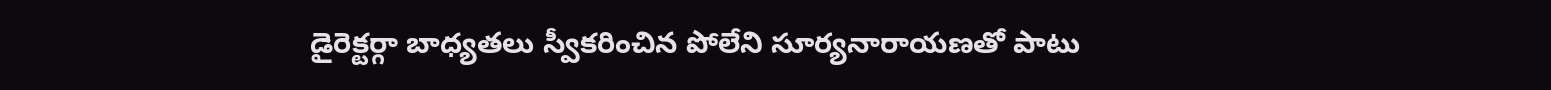డైరెక్టర్గా బాధ్యతలు స్వీకరించిన పోలేని సూర్యనారాయణతో పాటు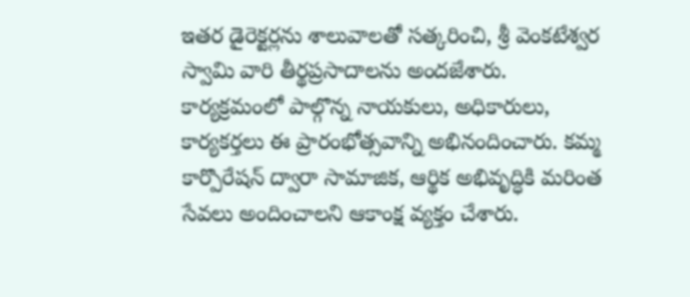ఇతర డైరెక్టర్లను శాలువాలతో సత్కరించి, శ్రీ వెంకటేశ్వర స్వామి వారి తీర్థప్రసాదాలను అందజేశారు.
కార్యక్రమంలో పాల్గొన్న నాయకులు, అధికారులు, కార్యకర్తలు ఈ ప్రారంభోత్సవాన్ని అభినందించారు. కమ్మ కార్పొరేషన్ ద్వారా సామాజిక, ఆర్థిక అభివృద్ధికి మరింత సేవలు అందించాలని ఆకాంక్ష వ్యక్తం చేశారు.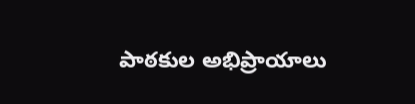పాఠకుల అభిప్రాయాలు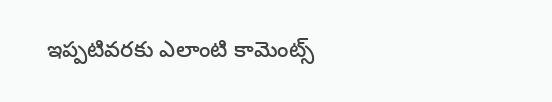ఇప్పటివరకు ఎలాంటి కామెంట్స్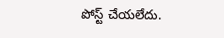పోస్ట్ చేయలేదు.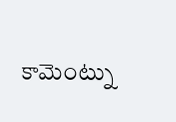కామెంట్ను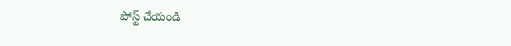పోస్ట్ చేయండి